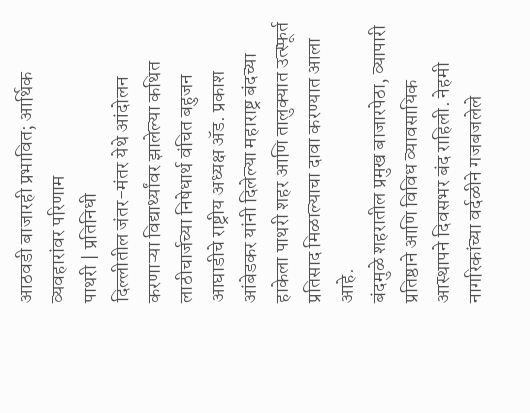आठवडी बाजारही प्रभावित; आर्थिक व्यवहारांवर परिणाम
पाथरी | प्रतिनिधी
दिल्लीतील जंतर-मंतर येथे आंदोलन करणाऱ्या विद्यार्थ्यांवर झालेल्या कथित लाठीचार्जच्या निषेधार्थ वंचित बहुजन आघाडीचे राष्ट्रीय अध्यक्ष ॲड. प्रकाश आंबेडकर यांनी दिलेल्या महाराष्ट्र बंदच्या हाकेला पाथरी शहर आणि तालुक्यात उत्स्फूर्त प्रतिसाद मिळाल्याचा दावा करण्यात आला आहे.
बंदमुळे शहरातील प्रमुख बाजारपेठा, व्यापारी प्रतिष्ठाने आणि विविध व्यावसायिक आस्थापने दिवसभर बंद राहिली. नेहमी नागरिकांच्या वर्दळीने गजबजलेले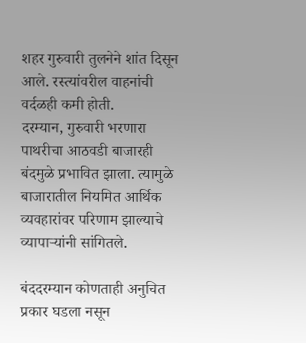शहर गुरुवारी तुलनेने शांत दिसून आले. रस्त्यांवरील वाहनांची वर्दळही कमी होती.
दरम्यान, गुरुवारी भरणारा पाथरीचा आठवडी बाजारही बंदमुळे प्रभावित झाला. त्यामुळे बाजारातील नियमित आर्थिक व्यवहारांवर परिणाम झाल्याचे व्यापाऱ्यांनी सांगितले.

बंददरम्यान कोणताही अनुचित प्रकार घडला नसून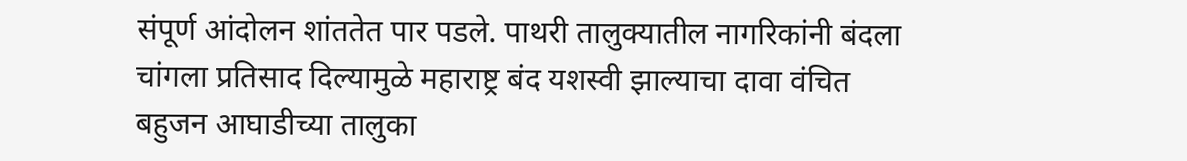संपूर्ण आंदोलन शांततेत पार पडले. पाथरी तालुक्यातील नागरिकांनी बंदला चांगला प्रतिसाद दिल्यामुळे महाराष्ट्र बंद यशस्वी झाल्याचा दावा वंचित बहुजन आघाडीच्या तालुका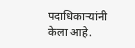पदाधिकाऱ्यांनी केला आहे.